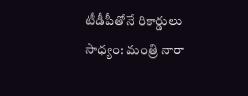టీడీపీతోనే రికార్డులు సాధ్యం: మంత్రి నారా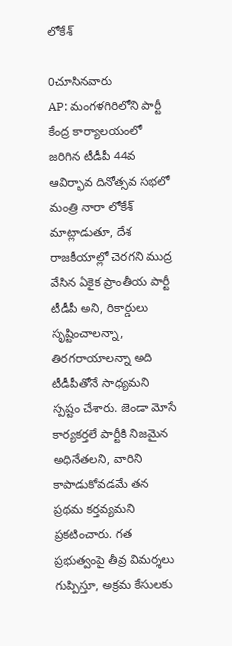లోకేశ్

0చూసినవారు
AP: మంగళగిరిలోని పార్టీ కేంద్ర కార్యాలయంలో జరిగిన టీడీపీ 44వ ఆవిర్భావ దినోత్సవ సభలో మంత్రి నారా లోకేశ్ మాట్లాడుతూ, దేశ రాజకీయాల్లో చెరగని ముద్ర వేసిన ఏకైక ప్రాంతీయ పార్టీ టీడీపీ అని, రికార్డులు సృష్టించాలన్నా, తిరగరాయాలన్నా అది టీడీపీతోనే సాధ్యమని స్పష్టం చేశారు. జెండా మోసే కార్యకర్తలే పార్టీకి నిజమైన అధినేతలని, వారిని కాపాడుకోవడమే తన ప్రథమ కర్తవ్యమని ప్రకటించారు. గత ప్రభుత్వంపై తీవ్ర విమర్శలు గుప్పిస్తూ, అక్రమ కేసులకు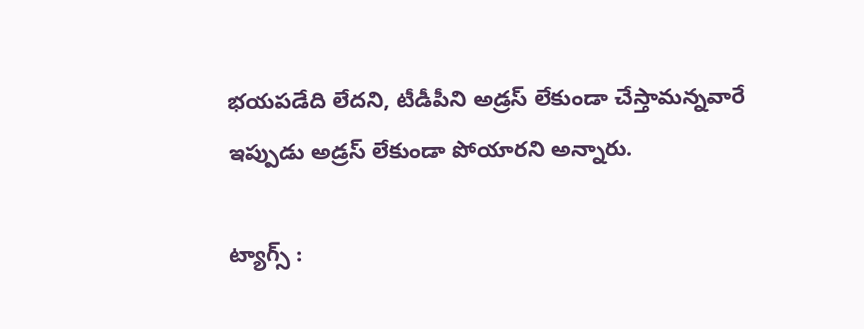భయపడేది లేదని, టీడీపీని అడ్రస్ లేకుండా చేస్తామన్నవారే ఇప్పుడు అడ్రస్ లేకుండా పోయారని అన్నారు.

ట్యాగ్స్ :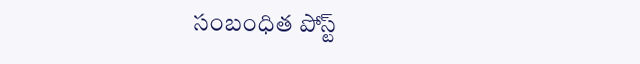సంబంధిత పోస్ట్